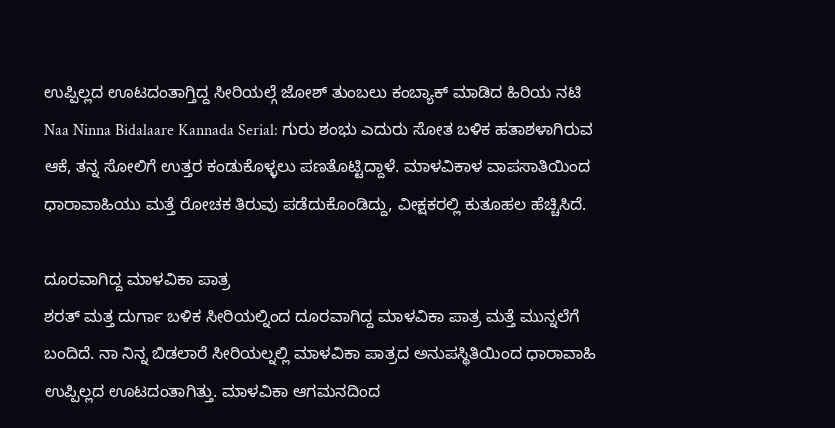ಉಪ್ಪಿಲ್ಲದ ಊಟದಂತಾಗ್ತಿದ್ದ ಸೀರಿಯಲ್ಗೆ ಜೋಶ್ ತುಂಬಲು ಕಂಬ್ಯಾಕ್ ಮಾಡಿದ ಹಿರಿಯ ನಟಿ
Naa Ninna Bidalaare Kannada Serial: ಗುರು ಶಂಭು ಎದುರು ಸೋತ ಬಳಿಕ ಹತಾಶಳಾಗಿರುವ ಆಕೆ, ತನ್ನ ಸೋಲಿಗೆ ಉತ್ತರ ಕಂಡುಕೊಳ್ಳಲು ಪಣತೊಟ್ಟಿದ್ದಾಳೆ. ಮಾಳವಿಕಾಳ ವಾಪಸಾತಿಯಿಂದ ಧಾರಾವಾಹಿಯು ಮತ್ತೆ ರೋಚಕ ತಿರುವು ಪಡೆದುಕೊಂಡಿದ್ದು, ವೀಕ್ಷಕರಲ್ಲಿ ಕುತೂಹಲ ಹೆಚ್ಚಿಸಿದೆ.

ದೂರವಾಗಿದ್ದ ಮಾಳವಿಕಾ ಪಾತ್ರ
ಶರತ್ ಮತ್ತ ದುರ್ಗಾ ಬಳಿಕ ಸೀರಿಯಲ್ನಿಂದ ದೂರವಾಗಿದ್ದ ಮಾಳವಿಕಾ ಪಾತ್ರ ಮತ್ತೆ ಮುನ್ನಲೆಗೆ ಬಂದಿದೆ. ನಾ ನಿನ್ನ ಬಿಡಲಾರೆ ಸೀರಿಯಲ್ನಲ್ಲಿ ಮಾಳವಿಕಾ ಪಾತ್ರದ ಅನುಪಸ್ಥಿತಿಯಿಂದ ಧಾರಾವಾಹಿ ಉಪ್ಪಿಲ್ಲದ ಊಟದಂತಾಗಿತ್ತು. ಮಾಳವಿಕಾ ಆಗಮನದಿಂದ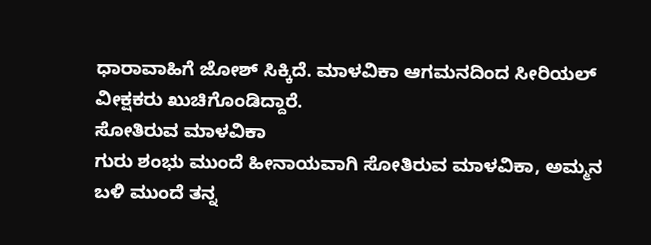ಧಾರಾವಾಹಿಗೆ ಜೋಶ್ ಸಿಕ್ಕಿದೆ. ಮಾಳವಿಕಾ ಆಗಮನದಿಂದ ಸೀರಿಯಲ್ ವೀಕ್ಷಕರು ಖುಚಿಗೊಂಡಿದ್ದಾರೆ.
ಸೋತಿರುವ ಮಾಳವಿಕಾ
ಗುರು ಶಂಭು ಮುಂದೆ ಹೀನಾಯವಾಗಿ ಸೋತಿರುವ ಮಾಳವಿಕಾ, ಅಮ್ಮನ ಬಳಿ ಮುಂದೆ ತನ್ನ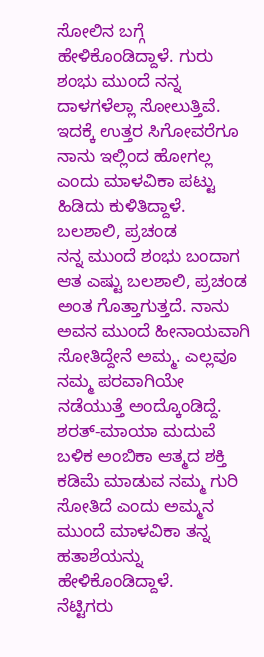ಸೋಲಿನ ಬಗ್ಗೆ ಹೇಳಿಕೊಂಡಿದ್ದಾಳೆ. ಗುರು ಶಂಭು ಮುಂದೆ ನನ್ನ ದಾಳಗಳೆಲ್ಲಾ ಸೋಲುತ್ತಿವೆ. ಇದಕ್ಕೆ ಉತ್ತರ ಸಿಗೋವರೆಗೂ ನಾನು ಇಲ್ಲಿಂದ ಹೋಗಲ್ಲ ಎಂದು ಮಾಳವಿಕಾ ಪಟ್ಟು ಹಿಡಿದು ಕುಳಿತಿದ್ದಾಳೆ.
ಬಲಶಾಲಿ, ಪ್ರಚಂಡ
ನನ್ನ ಮುಂದೆ ಶಂಭು ಬಂದಾಗ ಆತ ಎಷ್ಟು ಬಲಶಾಲಿ, ಪ್ರಚಂಡ ಅಂತ ಗೊತ್ತಾಗುತ್ತದೆ. ನಾನು ಅವನ ಮುಂದೆ ಹೀನಾಯವಾಗಿ ಸೋತಿದ್ದೇನೆ ಅಮ್ಮ. ಎಲ್ಲವೂ ನಮ್ಮ ಪರವಾಗಿಯೇ ನಡೆಯುತ್ತೆ ಅಂದ್ಕೊಂಡಿದ್ದೆ. ಶರತ್-ಮಾಯಾ ಮದುವೆ ಬಳಿಕ ಅಂಬಿಕಾ ಆತ್ಮದ ಶಕ್ತಿ ಕಡಿಮೆ ಮಾಡುವ ನಮ್ಮ ಗುರಿ ಸೋತಿದೆ ಎಂದು ಅಮ್ಮನ ಮುಂದೆ ಮಾಳವಿಕಾ ತನ್ನ ಹತಾಶೆಯನ್ನು ಹೇಳಿಕೊಂಡಿದ್ದಾಳೆ.
ನೆಟ್ಟಿಗರು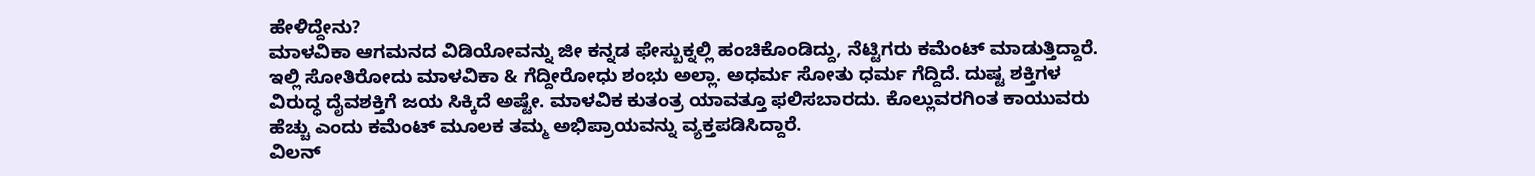ಹೇಳಿದ್ದೇನು?
ಮಾಳವಿಕಾ ಆಗಮನದ ವಿಡಿಯೋವನ್ನು ಜೀ ಕನ್ನಡ ಫೇಸ್ಬುಕ್ನಲ್ಲಿ ಹಂಚಿಕೊಂಡಿದ್ದು, ನೆಟ್ಟಿಗರು ಕಮೆಂಟ್ ಮಾಡುತ್ತಿದ್ದಾರೆ. ಇಲ್ಲಿ ಸೋತಿರೋದು ಮಾಳವಿಕಾ & ಗೆದ್ದೀರೋಧು ಶಂಭು ಅಲ್ಲಾ. ಅಧರ್ಮ ಸೋತು ಧರ್ಮ ಗೆದ್ದಿದೆ. ದುಷ್ಟ ಶಕ್ತಿಗಳ ವಿರುದ್ಧ ದೈವಶಕ್ತಿಗೆ ಜಯ ಸಿಕ್ಕಿದೆ ಅಷ್ಟೇ. ಮಾಳವಿಕ ಕುತಂತ್ರ ಯಾವತ್ತೂ ಫಲಿಸಬಾರದು. ಕೊಲ್ಲುವರಗಿಂತ ಕಾಯುವರು ಹೆಚ್ಚು ಎಂದು ಕಮೆಂಟ್ ಮೂಲಕ ತಮ್ಮ ಅಭಿಪ್ರಾಯವನ್ನು ವ್ಯಕ್ತಪಡಿಸಿದ್ದಾರೆ.
ವಿಲನ್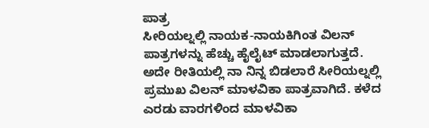ಪಾತ್ರ
ಸೀರಿಯಲ್ನಲ್ಲಿ ನಾಯಕ-ನಾಯಕಿಗಿಂತ ವಿಲನ್ ಪಾತ್ರಗಳನ್ನು ಹೆಚ್ಚು ಹೈಲೈಟ್ ಮಾಡಲಾಗುತ್ತದೆ. ಅದೇ ರೀತಿಯಲ್ಲಿ ನಾ ನಿನ್ನ ಬಿಡಲಾರೆ ಸೀರಿಯಲ್ನಲ್ಲಿ ಪ್ರಮುಖ ವಿಲನ್ ಮಾಳವಿಕಾ ಪಾತ್ರವಾಗಿದೆ. ಕಳೆದ ಎರಡು ವಾರಗಳಿಂದ ಮಾಳವಿಕಾ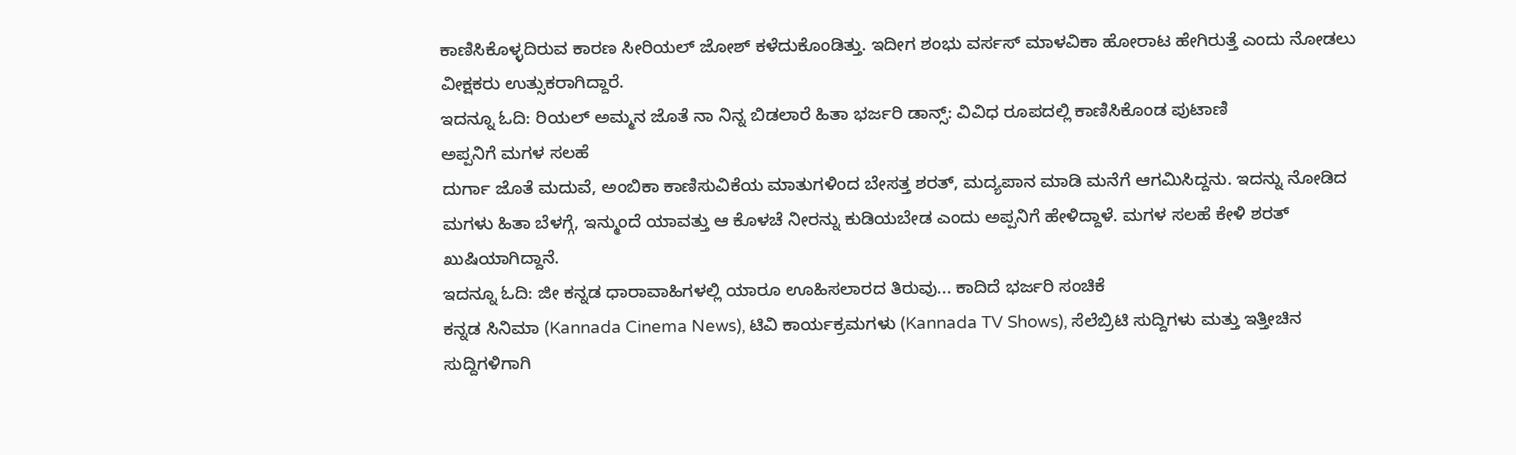ಕಾಣಿಸಿಕೊಳ್ಳದಿರುವ ಕಾರಣ ಸೀರಿಯಲ್ ಜೋಶ್ ಕಳೆದುಕೊಂಡಿತ್ತು. ಇದೀಗ ಶಂಭು ವರ್ಸಸ್ ಮಾಳವಿಕಾ ಹೋರಾಟ ಹೇಗಿರುತ್ತೆ ಎಂದು ನೋಡಲು ವೀಕ್ಷಕರು ಉತ್ಸುಕರಾಗಿದ್ದಾರೆ.
ಇದನ್ನೂ ಓದಿ: ರಿಯಲ್ ಅಮ್ಮನ ಜೊತೆ ನಾ ನಿನ್ನ ಬಿಡಲಾರೆ ಹಿತಾ ಭರ್ಜರಿ ಡಾನ್ಸ್: ವಿವಿಧ ರೂಪದಲ್ಲಿ ಕಾಣಿಸಿಕೊಂಡ ಪುಟಾಣಿ
ಅಪ್ಪನಿಗೆ ಮಗಳ ಸಲಹೆ
ದುರ್ಗಾ ಜೊತೆ ಮದುವೆ, ಅಂಬಿಕಾ ಕಾಣಿಸುವಿಕೆಯ ಮಾತುಗಳಿಂದ ಬೇಸತ್ತ ಶರತ್, ಮದ್ಯಪಾನ ಮಾಡಿ ಮನೆಗೆ ಆಗಮಿಸಿದ್ದನು. ಇದನ್ನು ನೋಡಿದ ಮಗಳು ಹಿತಾ ಬೆಳಗ್ಗೆ, ಇನ್ಮುಂದೆ ಯಾವತ್ತು ಆ ಕೊಳಚೆ ನೀರನ್ನು ಕುಡಿಯಬೇಡ ಎಂದು ಅಪ್ಪನಿಗೆ ಹೇಳಿದ್ದಾಳೆ. ಮಗಳ ಸಲಹೆ ಕೇಳಿ ಶರತ್ ಖುಷಿಯಾಗಿದ್ದಾನೆ.
ಇದನ್ನೂ ಓದಿ: ಜೀ ಕನ್ನಡ ಧಾರಾವಾಹಿಗಳಲ್ಲಿ ಯಾರೂ ಊಹಿಸಲಾರದ ತಿರುವು... ಕಾದಿದೆ ಭರ್ಜರಿ ಸಂಚಿಕೆ
ಕನ್ನಡ ಸಿನಿಮಾ (Kannada Cinema News), ಟಿವಿ ಕಾರ್ಯಕ್ರಮಗಳು (Kannada TV Shows), ಸೆಲೆಬ್ರಿಟಿ ಸುದ್ದಿಗಳು ಮತ್ತು ಇತ್ತೀಚಿನ ಸುದ್ದಿಗಳಿಗಾಗಿ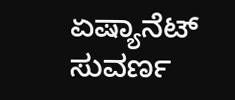ಏಷ್ಯಾನೆಟ್ ಸುವರ್ಣ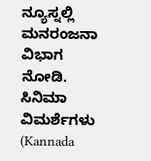ನ್ಯೂಸ್ನಲ್ಲಿ ಮನರಂಜನಾ ವಿಭಾಗ ನೋಡಿ. ಸಿನಿಮಾ ವಿಮರ್ಶೆಗಳು (Kannada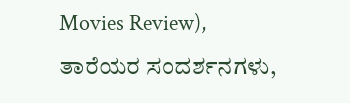Movies Review), ತಾರೆಯರ ಸಂದರ್ಶನಗಳು,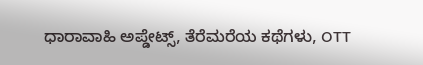ಧಾರಾವಾಹಿ ಅಪ್ಡೇಟ್ಸ್, ತೆರೆಮರೆಯ ಕಥೆಗಳು, OTT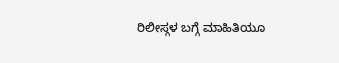ರಿಲೀಸ್ಗಳ ಬಗ್ಗೆ ಮಾಹಿತಿಯೂ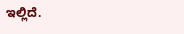ಇಲ್ಲಿದೆ.